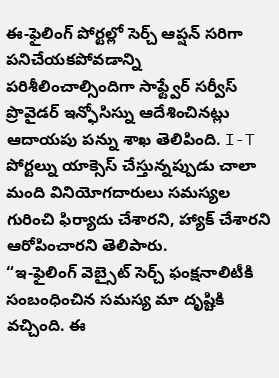ఈ-ఫైలింగ్ పోర్టల్లో సెర్చ్ ఆప్షన్ సరిగా పనిచేయకపోవడాన్ని పరిశీలించాల్సిందిగా సాఫ్ట్వేర్ సర్వీస్ ప్రొవైడర్ ఇన్ఫోసిస్ను ఆదేశించినట్లు ఆదాయపు పన్ను శాఖ తెలిపింది. I-T పోర్టల్ను యాక్సెస్ చేస్తున్నప్పుడు చాలా మంది వినియోగదారులు సమస్యల గురించి ఫిర్యాదు చేశారని, హ్యాక్ చేశారని ఆరోపించారని తెలిపారు.
“ఇ-ఫైలింగ్ వెబ్సైట్ సెర్చ్ ఫంక్షనాలిటీకి సంబంధించిన సమస్య మా దృష్టికి వచ్చింది. ఈ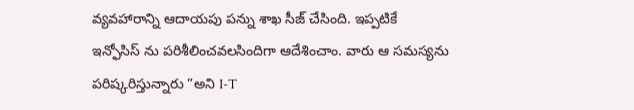వ్యవహారాన్ని ఆదాయపు పన్ను శాఖ సీజ్ చేసింది. ఇప్పటికే ఇన్ఫోసిస్ ను పరిశీలించవలసిందిగా ఆదేశించాం. వారు ఆ సమస్యను పరిష్కరిస్తున్నారు ”అని I-T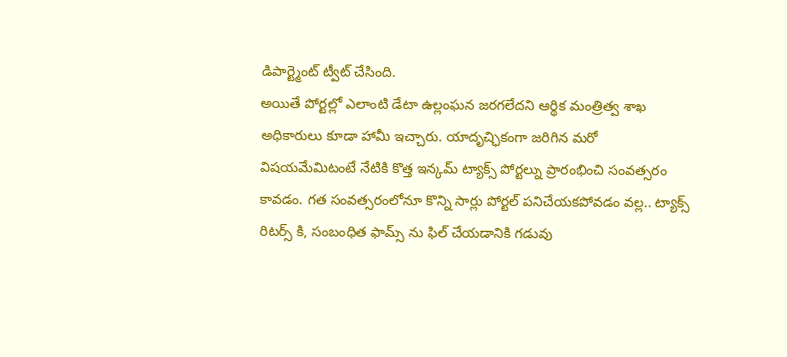డిపార్ట్మెంట్ ట్వీట్ చేసింది.
అయితే పోర్టల్లో ఎలాంటి డేటా ఉల్లంఘన జరగలేదని ఆర్థిక మంత్రిత్వ శాఖ అధికారులు కూడా హామీ ఇచ్చారు. యాదృచ్ఛికంగా జరిగిన మరో విషయమేమిటంటే నేటికి కొత్త ఇన్కమ్ ట్యాక్స్ పోర్టల్ను ప్రారంభించి సంవత్సరం కావడం. గత సంవత్సరంలోనూ కొన్ని సార్లు పోర్టల్ పనిచేయకపోవడం వల్ల.. ట్యాక్స్ రిటర్స్ కి, సంబంధిత ఫామ్స్ ను ఫిల్ చేయడానికి గడువు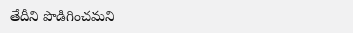తేదీని పొడిగించమని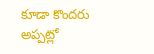కూడా కొందరు అప్పట్లో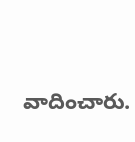వాదించారు.